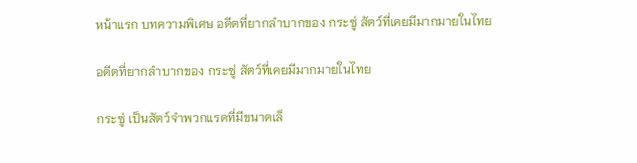หน้าแรก บทความพิเศษ อดีตที่ยากลำบากของ กระซู่ สัตว์ที่เคยมีมากมายในไทย

อดีตที่ยากลำบากของ กระซู่ สัตว์ที่เคยมีมากมายในไทย

กระซู่ เป็นสัตว์จำพวกแรดที่มีขนาดเล็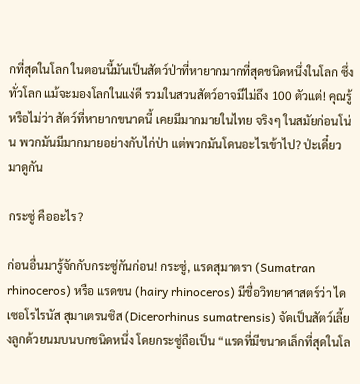กที่สุดในโลก ในตอนนี้มันเป็นสัตว์ป่าที่หายากมากที่สุดชนิดหนึ่งในโลก ซึ่งทั่วโลก แม้จะมองโลกในแง่ดี รวมในสวนสัตว์อาจมีไม่ถึง 100 ตัวแต่! คุณรู้หรือไม่ว่า สัตว์ที่หายากขนาดนี้ เคยมีมากมายในไทย จริงๆ ในสมัยก่อนโน่น พวกมันมีมากมายอย่างกับไก่ป่า แต่พวกมันโดนอะไรเข้าไป? ป่ะเดี๋ยวมาดูกัน

กระซู่ คืออะไร?

ก่อนอื่นมารู้จักกับกระซู่กันก่อน! กระซู่, แรดสุมาตรา (Sumatran rhinoceros) หรือ แรดขน (hairy rhinoceros) มีชื่อวิทยาศาสตร์ว่า ไดเซอโรไรนัส สุมาเตรนซิส (Dicerorhinus sumatrensis) จัดเป็นสัตว์เลี้ยงลูกด้วยนมบนบกชนิดหนึ่ง โดยกระซู่ถือเป็น “แรดที่มีขนาดเล็กที่สุดในโล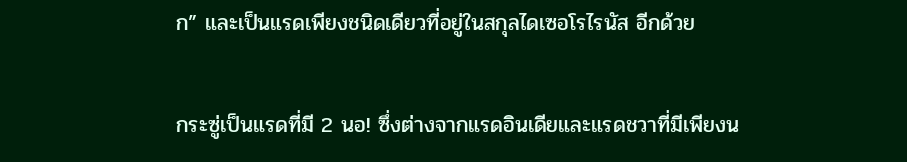ก” และเป็นแรดเพียงชนิดเดียวที่อยู่ในสกุลไดเซอโรไรนัส อีกด้วย

กระซู่เป็นแรดที่มี 2 นอ! ซึ่งต่างจากแรดอินเดียและแรดชวาที่มีเพียงน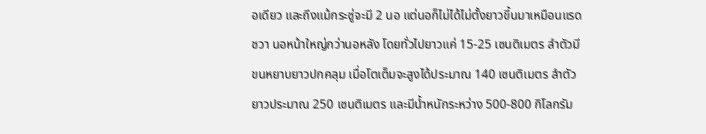อเดียว และถึงแม้กระซู่จะมี 2 นอ แต่นอก็ไม่ได้ไม่ตั้งยาวขึ้นมาเหมือนแรดชวา นอหน้าใหญ่กว่านอหลัง โดยทั่วไปยาวแค่ 15-25 เซนติเมตร ลำตัวมีขนหยาบยาวปกคลุม เมื่อโตเต็มจะสูงได้ประมาณ 140 เซนติเมตร ลำตัวยาวประมาณ 250 เซนติเมตร และมีน้ำหนักระหว่าง 500-800 กิโลกรัม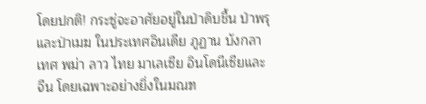โดยปกติ! กระซู่จะอาศัยอยู่ในป่าดิบชื้น ป่าพรุ และป่าเมฆ ในประเทศอินเดีย ภูฏาน บังกลาเทศ พม่า ลาว ไทย มาเลเซีย อินโดนีเซียและจีน โดยเฉพาะอย่างยิ่งในมณฑ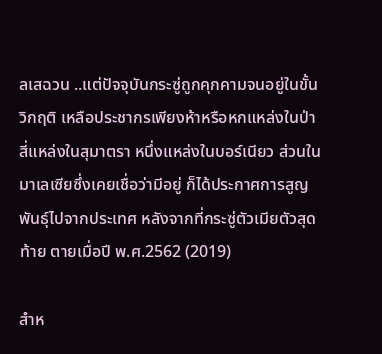ลเสฉวน ..แต่ปัจจุบันกระซู่ถูกคุกคามจนอยู่ในขั้นวิกฤติ เหลือประชากรเพียงห้าหรือหกแหล่งในป่า สี่แหล่งในสุมาตรา หนึ่งแหล่งในบอร์เนียว ส่วนในมาเลเซียซึ่งเคยเชื่อว่ามีอยู่ ก็ได้ประกาศการสูญพันธุ์ไปจากประเทศ หลังจากที่กระซู่ตัวเมียตัวสุดท้าย ตายเมื่อปี พ.ศ.2562 (2019)

สำห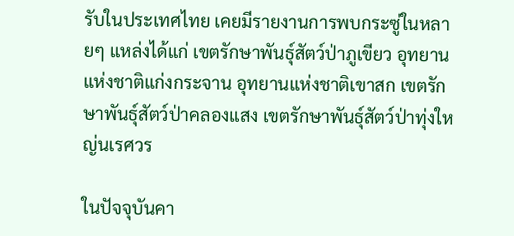รับในประเทศไทย เคยมีรายงานการพบกระซู่ในหลายๆ แหล่งได้แก่ เขตรักษาพันธุ์สัตว์ป่าภูเขียว อุทยานแห่งชาติแก่งกระจาน อุทยานแห่งชาติเขาสก เขตรักษาพันธุ์สัตว์ป่าคลองแสง เขตรักษาพันธุ์สัตว์ป่าทุ่งใหญ่นเรศวร

ในปัจจุบันคา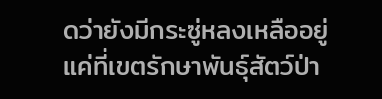ดว่ายังมีกระซู่หลงเหลืออยู่แค่ที่เขตรักษาพันธุ์สัตว์ป่า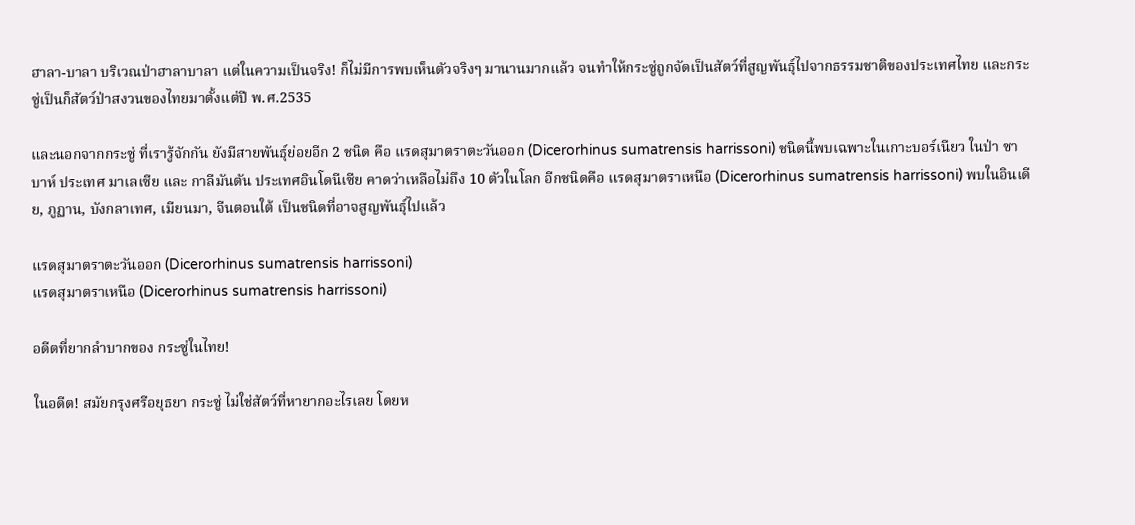ฮาลา-บาลา บริเวณป่าฮาลาบาลา แต่ในความเป็นจริง! ก็ไม่มีการพบเห็นตัวจริงๆ มานานมากแล้ว จนทำให้กระซู่ถูกจัดเป็นสัตว์ที่สูญพันธุ์ไปจากธรรมชาติของประเทศไทย และกระซู่เป็นก็สัตว์ป่าสงวนของไทยมาตั้งแต่ปี พ.ศ.2535

และนอกจากกระซู่ ที่เรารู้จักกัน ยังมีสายพันธุ์ย่อยอีก 2 ชนิด คือ แรดสุมาตราตะวันออก (Dicerorhinus sumatrensis harrissoni) ชนิดนี้พบเฉพาะในเกาะบอร์เนียว ในป่า ซาบาห์ ประเทศ มาเลเซีย และ กาลีมันตัน ประเทศอินโดนีเซีย คาดว่าเหลือไม่ถึง 10 ตัวในโลก อีกชนิดคือ แรดสุมาตราเหนือ (Dicerorhinus sumatrensis harrissoni) พบในอินเดีย, ภูฏาน, บังกลาเทศ, เมียนมา, จีนตอนใต้ เป็นชนิดที่อาจสูญพันธุ์ไปแล้ว

แรดสุมาตราตะวันออก (Dicerorhinus sumatrensis harrissoni)
แรดสุมาตราเหนือ (Dicerorhinus sumatrensis harrissoni)

อดีตที่ยากลำบากของ กระซู่ในไทย!

ในอดีต! สมัยกรุงศรีอยุธยา กระซู่ ไม่ใช่สัตว์ที่หายากอะไรเลย โดยห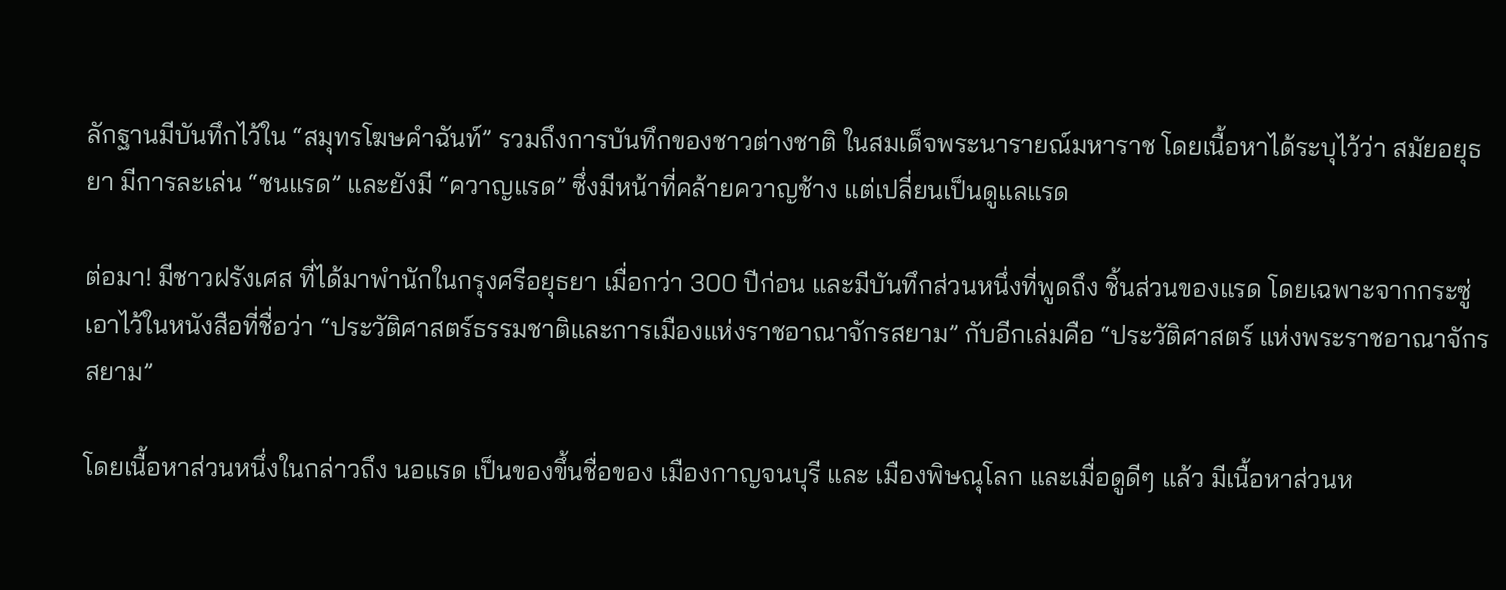ลักฐานมีบันทึกไว้ใน “สมุทรโฆษคำฉันท์” รวมถึงการบันทึกของชาวต่างชาติ ในสมเด็จพระนารายณ์มหาราช โดยเนื้อหาได้ระบุไว้ว่า สมัยอยุธยา มีการละเล่น “ชนแรด” และยังมี “ควาญแรด” ซึ่งมีหน้าที่คล้ายควาญช้าง แต่เปลี่ยนเป็นดูแลแรด

ต่อมา! มีชาวฝรังเศส ที่ได้มาพำนักในกรุงศรีอยุธยา เมื่อกว่า 300 ปีก่อน และมีบันทึกส่วนหนึ่งที่พูดถึง ชิ้นส่วนของแรด โดยเฉพาะจากกระซู่ เอาไว้ในหนังสือที่ชื่อว่า “ประวัติศาสตร์ธรรมชาติและการเมืองแห่งราชอาณาจักรสยาม” กับอีกเล่มคือ “ประวัติศาสตร์ แห่งพระราชอาณาจักรสยาม”

โดยเนื้อหาส่วนหนึ่งในกล่าวถึง นอแรด เป็นของขึ้นชื่อของ เมืองกาญจนบุรี และ เมืองพิษณุโลก และเมื่อดูดีๆ แล้ว มีเนื้อหาส่วนห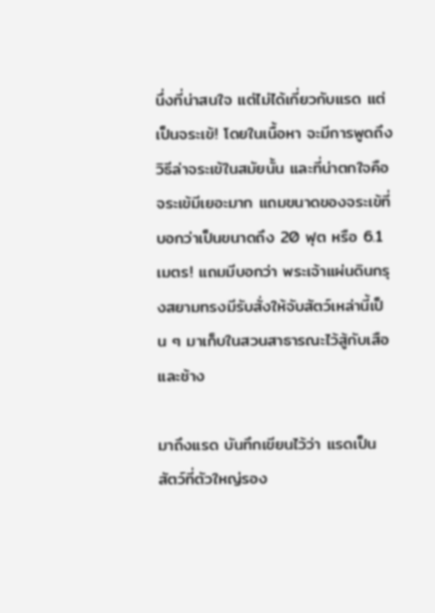นึ่งที่น่าสนใจ แต่ไม่ได้เกี่ยวกับแรด แต่เป็นจระเข้! โดยในเนื้อหา จะมีการพูดถึงวิธีล่าจระเข้ในสมัยนั้น และที่น่าตกใจคือ จระเข้มีเยอะมาก แถมขนาดของจระเข้ที่บอกว่าเป็นขนาดถึง 20 ฟุต หรือ 6.1 เมตร! แถมมีบอกว่า พระเจ้าแผ่นดินกรุงสยามทรงมีรับสั่งให้จับสัตว์เหล่านี้เป็น ๆ มาเก็บในสวนสาธารณะไว้สู้กับเสือและช้าง

มาถึงแรด บันทึกเขียนไว้ว่า แรดเป็นสัตว์ที่ตัวใหญ่รอง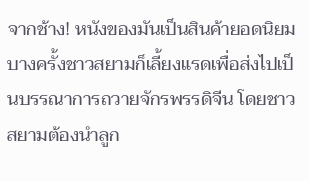จากช้าง! หนังของมันเป็นสินค้ายอดนิยม บางครั้งชาวสยามก็เลี้ยงแรดเพื่อส่งไปเป็นบรรณาการถวายจักรพรรดิจีน โดยชาวสยามต้องนำลูก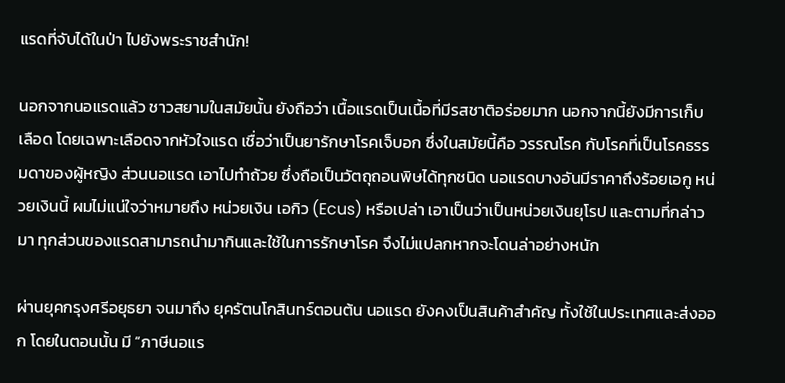แรดที่จับได้ในป่า ไปยังพระราชสำนัก!

นอกจากนอแรดแล้ว ชาวสยามในสมัยนั้น ยังถือว่า เนื้อแรดเป็นเนื้อที่มีรสชาติอร่อยมาก นอกจากนี้ยังมีการเก็บเลือด โดยเฉพาะเลือดจากหัวใจแรด เชื่อว่าเป็นยารักษาโรคเจ็บอก ซึ่งในสมัยนี้คือ วรรณโรค กับโรคที่เป็นโรคธรรมดาของผู้หญิง ส่วนนอแรด เอาไปทำถ้วย ซึ่งถือเป็นวัตถุถอนพิษได้ทุกชนิด นอแรดบางอันมีราคาถึงร้อยเอกู หน่วยเงินนี้ ผมไม่แน่ใจว่าหมายถึง หน่วยเงิน เอกิว (Ecus) หรือเปล่า เอาเป็นว่าเป็นหน่วยเงินยุโรป และตามที่กล่าวมา ทุกส่วนของแรดสามารถนำมากินและใช้ในการรักษาโรค จึงไม่แปลกหากจะโดนล่าอย่างหนัก

ผ่านยุคกรุงศรีอยุธยา จนมาถึง ยุครัตนโกสินทร์ตอนต้น นอแรด ยังคงเป็นสินค้าสำคัญ ทั้งใช้ในประเทศและส่งออก โดยในตอนนั้น มี “ภาษีนอแร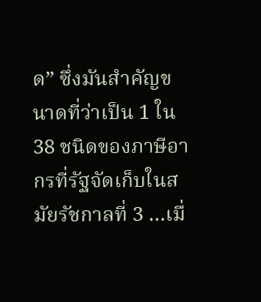ด” ซึ่งมันสำคัญขนาดที่ว่าเป็น 1 ใน 38 ชนิดของภาษีอากรที่รัฐจัดเก็บในสมัยรัชกาลที่ 3 …เมื่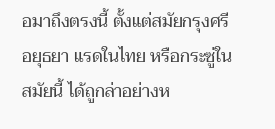อมาถึงตรงนี้ ตั้งแต่สมัยกรุงศรีอยุธยา แรดในไทย หรือกระซู่ในสมัยนี้ ได้ถูกล่าอย่างห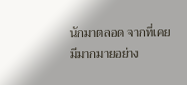นักมาตลอด จากที่เคยมีมากมายอย่าง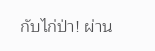กับไก่ป่า! ผ่าน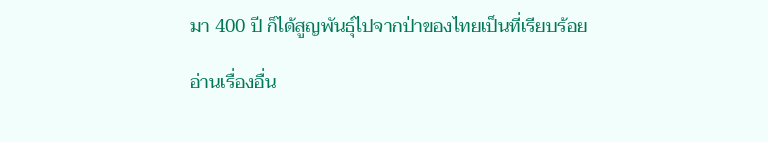มา 400 ปี ก็ได้สูญพันธุ์ไปจากป่าของไทยเป็นที่เรียบร้อย

อ่านเรื่องอื่น